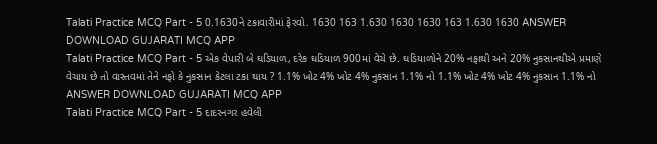Talati Practice MCQ Part - 5 0.1630ને ટકાવારીમાં ફેરવો. 1630 163 1.630 1630 1630 163 1.630 1630 ANSWER DOWNLOAD GUJARATI MCQ APP
Talati Practice MCQ Part - 5 એક વેપારી બે ઘડિયાળ, દરેક ઘડિયાળ 900માં વેચે છે. ઘડિયાળોને 20% નફાથી અને 20% નુકસાનથીએ પ્રમાણે વેચાય છે તો વાસ્તવમાં તેને નફો કે નુકસાન કેટલા ટકા થાય ? 1.1% ખોટ 4% ખોટ 4% નુકસાન 1.1% નો 1.1% ખોટ 4% ખોટ 4% નુકસાન 1.1% નો ANSWER DOWNLOAD GUJARATI MCQ APP
Talati Practice MCQ Part - 5 દાદરનગર હવેલી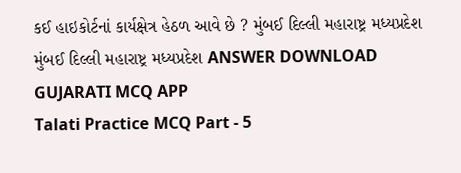કઈ હાઇકોર્ટનાં કાર્યક્ષેત્ર હેઠળ આવે છે ? મુંબઈ દિલ્લી મહારાષ્ટ્ર મધ્યપ્રદેશ મુંબઈ દિલ્લી મહારાષ્ટ્ર મધ્યપ્રદેશ ANSWER DOWNLOAD GUJARATI MCQ APP
Talati Practice MCQ Part - 5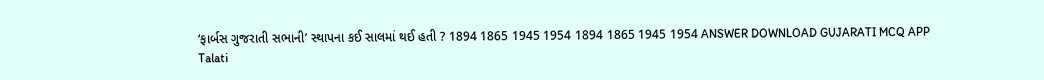‘ફાર્બસ ગુજરાતી સભાની’ સ્થાપના કઈ સાલમાં થઈ હતી ? 1894 1865 1945 1954 1894 1865 1945 1954 ANSWER DOWNLOAD GUJARATI MCQ APP
Talati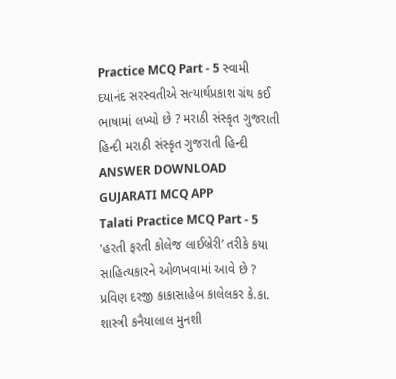Practice MCQ Part - 5 સ્વામી દયાનંદ સરસ્વતીએ સત્યાર્થપ્રકાશ ગ્રંથ કઈ ભાષામાં લખ્યો છે ? મરાઠી સંસ્કૃત ગુજરાતી હિન્દી મરાઠી સંસ્કૃત ગુજરાતી હિન્દી ANSWER DOWNLOAD GUJARATI MCQ APP
Talati Practice MCQ Part - 5 'હરતી ફરતી કોલેજ લાઈબ્રેરી’ તરીકે કયા સાહિત્યકારને ઓળખવામાં આવે છે ? પ્રવિણ દરજી કાકાસાહેબ કાલેલકર કે.કા. શાસ્ત્રી કનૈયાલાલ મુનશી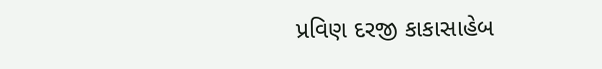પ્રવિણ દરજી કાકાસાહેબ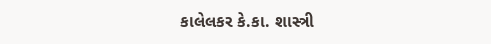કાલેલકર કે.કા. શાસ્ત્રી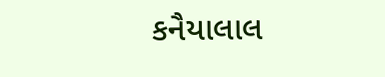કનૈયાલાલ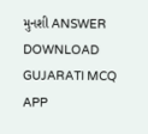મુનશી ANSWER DOWNLOAD GUJARATI MCQ APP